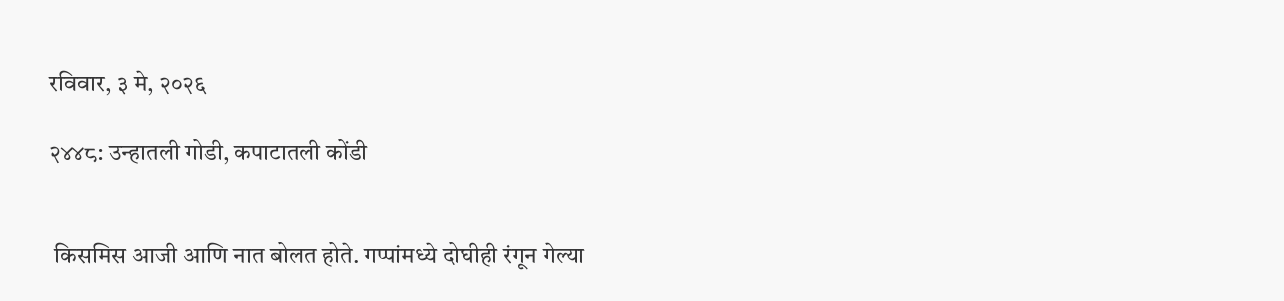रविवार, ३ मे, २०२६

२४४८: उन्हातली गोडी, कपाटातली कोंडी


 किसमिस आजी आणि नात बोलत होते. गप्पांमध्ये दोघीही रंगून गेल्या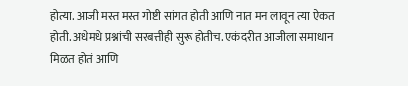होत्या. आजी मस्त मस्त गोष्टी सांगत होती आणि नात मन लावून त्या ऐकत होती. अधेमधे प्रश्नांची सरबत्तीही सुरू होतीच. एकंदरीत आजीला समाधान मिळत होतं आणि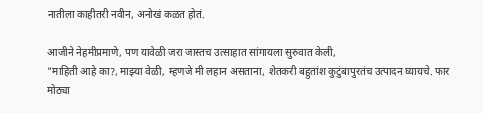नातीला काहीतरी नवीन, अनोखं कळत होतं.

आजीने नेहमीप्रमाणे, पण यावेळी जरा जास्तच उत्साहात सांगायला सुरुवात केली,
"माहिती आहे का?, माझ्या वेळी, म्हणजे मी लहान असताना, शेतकरी बहुतांश कुटुंबापुरतंच उत्पादन घ्यायचे. फार मोठ्या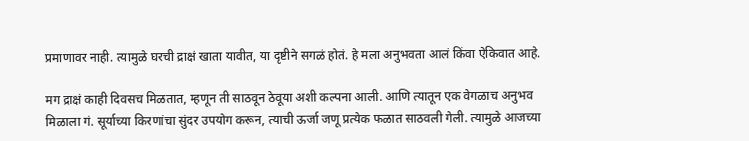प्रमाणावर नाही. त्यामुळे घरची द्राक्षं खाता यावीत, या दृष्टीने सगळं होतं. हे मला अनुभवता आलं किंवा ऐकिवात आहे.

मग द्राक्षं काही दिवसच मिळतात, म्हणून ती साठवून ठेवूया अशी कल्पना आली. आणि त्यातून एक वेगळाच अनुभव मिळाला गं. सूर्याच्या किरणांचा सुंदर उपयोग करून, त्याची ऊर्जा जणू प्रत्येक फळात साठवली गेली. त्यामुळे आजच्या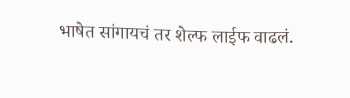भाषेत सांगायचं तर शेल्फ लाईफ वाढलं.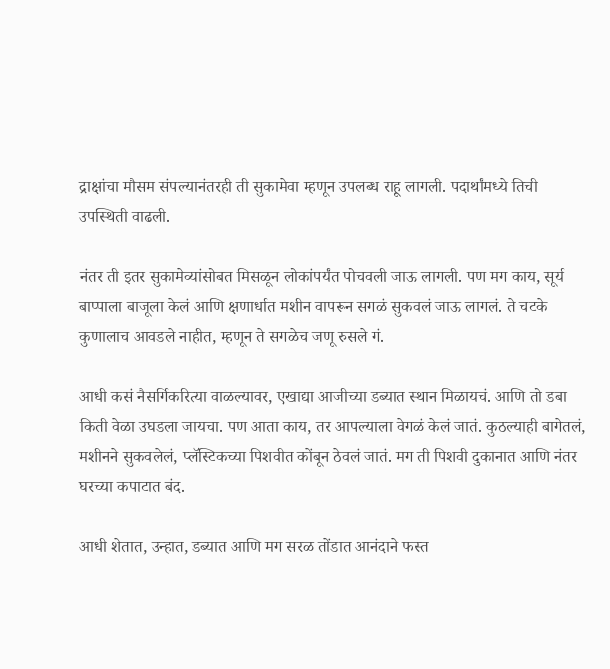द्राक्षांचा मौसम संपल्यानंतरही ती सुकामेवा म्हणून उपलब्ध राहू लागली. पदार्थांमध्ये तिची उपस्थिती वाढली.

नंतर ती इतर सुकामेव्यांसोबत मिसळून लोकांपर्यंत पोचवली जाऊ लागली. पण मग काय, सूर्य बाप्पाला बाजूला केलं आणि क्षणार्धात मशीन वापरून सगळं सुकवलं जाऊ लागलं. ते चटके कुणालाच आवडले नाहीत, म्हणून ते सगळेच जणू रुसले गं.

आधी कसं नैसर्गिकरित्या वाळल्यावर, एखाद्या आजीच्या डब्यात स्थान मिळायचं. आणि तो डबा किती वेळा उघडला जायचा. पण आता काय, तर आपल्याला वेगळं केलं जातं. कुठल्याही बागेतलं, मशीनने सुकवलेलं, प्लॅस्टिकच्या पिशवीत कोंबून ठेवलं जातं. मग ती पिशवी दुकानात आणि नंतर घरच्या कपाटात बंद.

आधी शेतात, उन्हात, डब्यात आणि मग सरळ तोंडात आनंदाने फस्त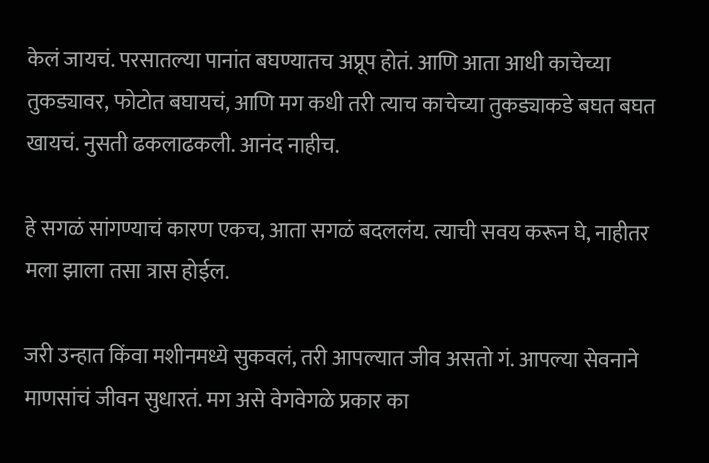केलं जायचं. परसातल्या पानांत बघण्यातच अप्रूप होतं. आणि आता आधी काचेच्या तुकड्यावर, फोटोत बघायचं, आणि मग कधी तरी त्याच काचेच्या तुकड्याकडे बघत बघत खायचं. नुसती ढकलाढकली. आनंद नाहीच.

हे सगळं सांगण्याचं कारण एकच, आता सगळं बदललंय. त्याची सवय करून घे, नाहीतर मला झाला तसा त्रास होईल.

जरी उन्हात किंवा मशीनमध्ये सुकवलं, तरी आपल्यात जीव असतो गं. आपल्या सेवनाने माणसांचं जीवन सुधारतं. मग असे वेगवेगळे प्रकार का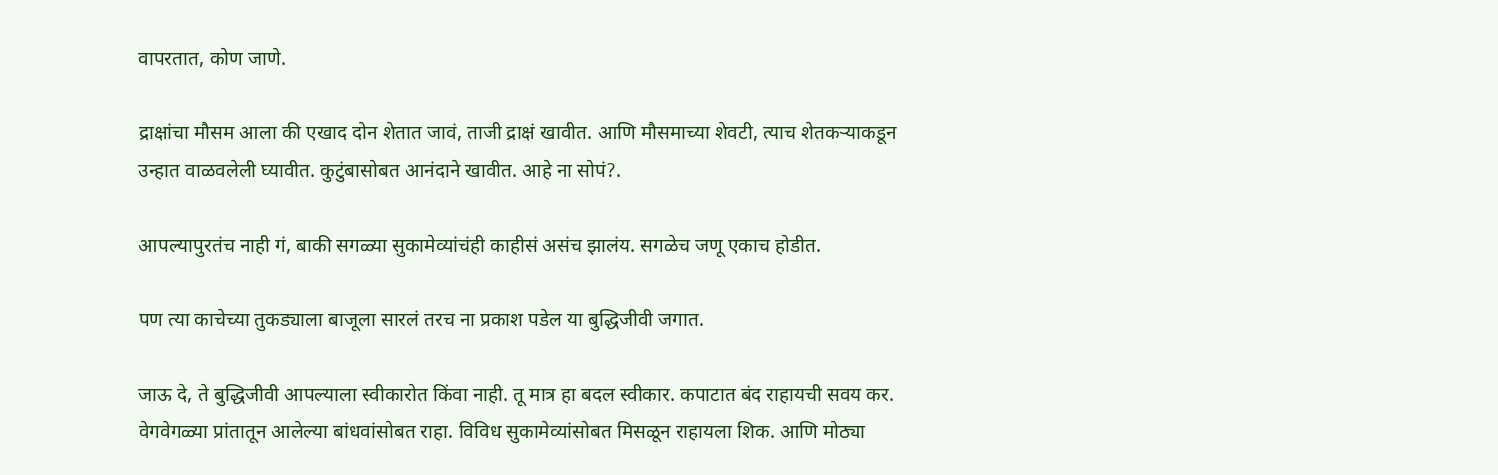वापरतात, कोण जाणे.

द्राक्षांचा मौसम आला की एखाद दोन शेतात जावं, ताजी द्राक्षं खावीत. आणि मौसमाच्या शेवटी, त्याच शेतकऱ्याकडून उन्हात वाळवलेली घ्यावीत. कुटुंबासोबत आनंदाने खावीत. आहे ना सोपं?.

आपल्यापुरतंच नाही गं, बाकी सगळ्या सुकामेव्यांचंही काहीसं असंच झालंय. सगळेच जणू एकाच होडीत.

पण त्या काचेच्या तुकड्याला बाजूला सारलं तरच ना प्रकाश पडेल या बुद्धिजीवी जगात.

जाऊ दे, ते बुद्धिजीवी आपल्याला स्वीकारोत किंवा नाही. तू मात्र हा बदल स्वीकार. कपाटात बंद राहायची सवय कर. वेगवेगळ्या प्रांतातून आलेल्या बांधवांसोबत राहा. विविध सुकामेव्यांसोबत मिसळून राहायला शिक. आणि मोठ्या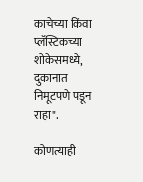काचेच्या किंवा प्लॅस्टिकच्या शोकेसमध्ये, दुकानात निमूटपणे पडून राहा".

कोणत्याही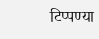टिप्पण्‍या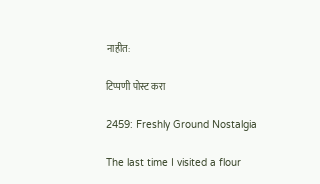नाहीत:

टिप्पणी पोस्ट करा

2459: Freshly Ground Nostalgia

The last time I visited a flour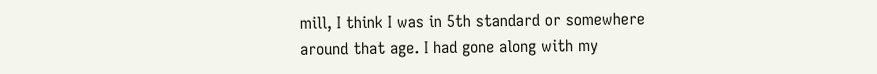mill, I think I was in 5th standard or somewhere around that age. I had gone along with my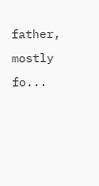father, mostly fo...